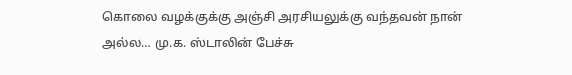கொலை வழக்குக்கு அஞ்சி அரசியலுக்கு வந்தவன் நான் அல்ல… மு.க. ஸ்டாலின் பேச்சு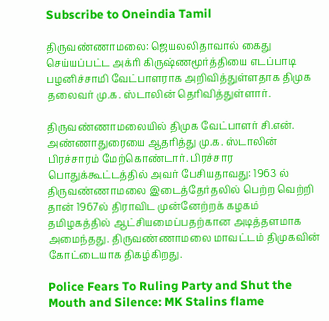Subscribe to Oneindia Tamil

திருவண்ணாமலை: ஜெயலலிதாவால் கைது செய்யப்பட்ட அக்ரி கிருஷ்ணமூர்த்தியை எடப்பாடி பழனிச்சாமி வேட்பாளராக அறிவித்துள்ளதாக திமுக தலைவர் மு.க. ஸ்டாலின் தெரிவித்துள்ளார்.

திருவண்ணாமலையில் திமுக வேட்பாளர் சி.என். அண்ணாதுரையை ஆதரித்து மு.க. ஸ்டாலின் பிரச்சாரம் மேற்கொண்டார். பிரச்சார பொதுக்கூட்டத்தில் அவர் பேசியதாவது: 1963 ல் திருவண்ணாமலை இடைத்தேர்தலில் பெற்ற வெற்றி தான் 1967ல் திராவிட முன்னேற்றக் கழகம் தமிழகத்தில் ஆட்சியமைப்பதற்கான அடித்தளமாக அமைந்தது. திருவண்ணாமலை மாவட்டம் திமுகவின் கோட்டையாக திகழ்கிறது.

Police Fears To Ruling Party and Shut the Mouth and Silence: MK Stalins flame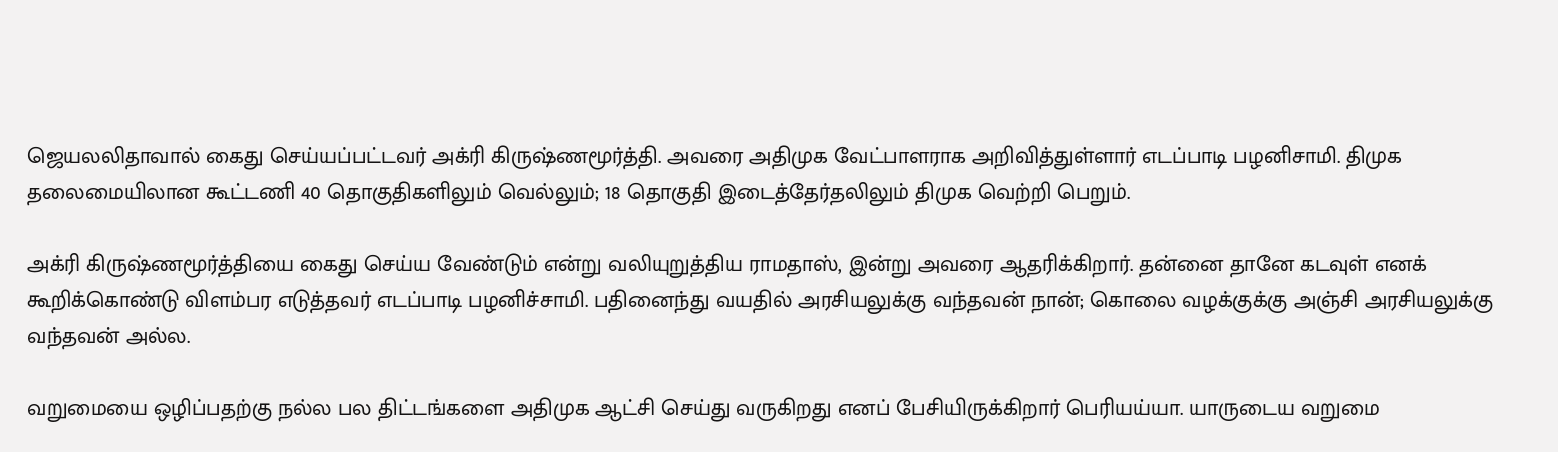ஜெயலலிதாவால் கைது செய்யப்பட்டவர் அக்ரி கிருஷ்ணமூர்த்தி. அவரை அதிமுக வேட்பாளராக அறிவித்துள்ளார் எடப்பாடி பழனிசாமி. திமுக தலைமையிலான கூட்டணி 40 தொகுதிகளிலும் வெல்லும்; 18 தொகுதி இடைத்தேர்தலிலும் திமுக வெற்றி பெறும்.

அக்ரி கிருஷ்ணமூர்த்தியை கைது செய்ய வேண்டும் என்று வலியுறுத்திய ராமதாஸ், இன்று அவரை ஆதரிக்கிறார். தன்னை தானே கடவுள் எனக் கூறிக்கொண்டு விளம்பர எடுத்தவர் எடப்பாடி பழனிச்சாமி. பதினைந்து வயதில் அரசியலுக்கு வந்தவன் நான்; கொலை வழக்குக்கு அஞ்சி அரசியலுக்கு வந்தவன் அல்ல.

வறுமையை ஒழிப்பதற்கு நல்ல பல திட்டங்களை அதிமுக ஆட்சி செய்து வருகிறது எனப் பேசியிருக்கிறார் பெரியய்யா. யாருடைய வறுமை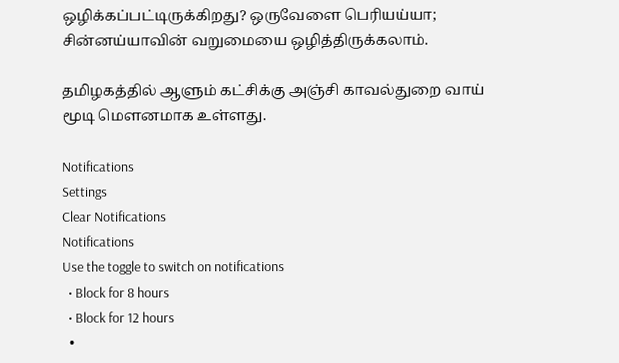ஒழிக்கப்பட்டிருக்கிறது? ஒருவேளை பெரியய்யா; சின்னய்யாவின் வறுமையை ஒழித்திருக்கலாம்.

தமிழகத்தில் ஆளும் கட்சிக்கு அஞ்சி காவல்துறை வாய் மூடி மௌனமாக உள்ளது.

Notifications
Settings
Clear Notifications
Notifications
Use the toggle to switch on notifications
  • Block for 8 hours
  • Block for 12 hours
  •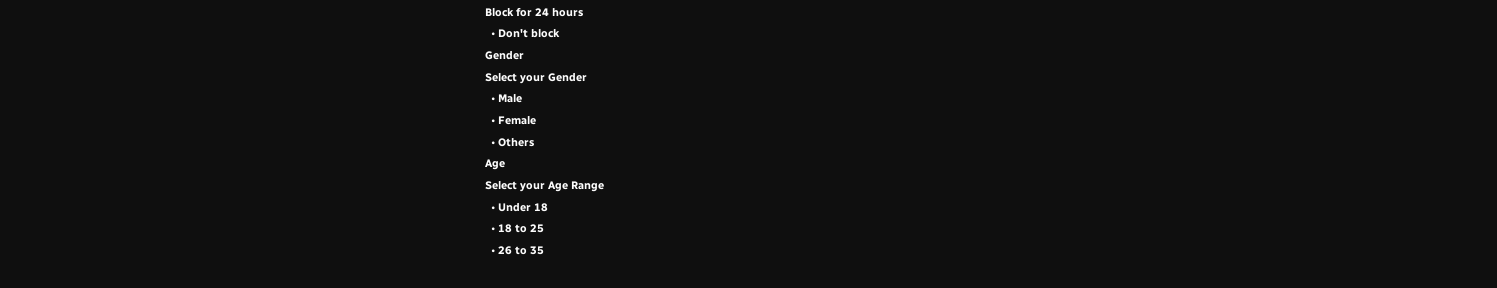Block for 24 hours
  • Don't block
Gender
Select your Gender
  • Male
  • Female
  • Others
Age
Select your Age Range
  • Under 18
  • 18 to 25
  • 26 to 35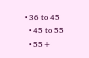• 36 to 45
  • 45 to 55
  • 55+